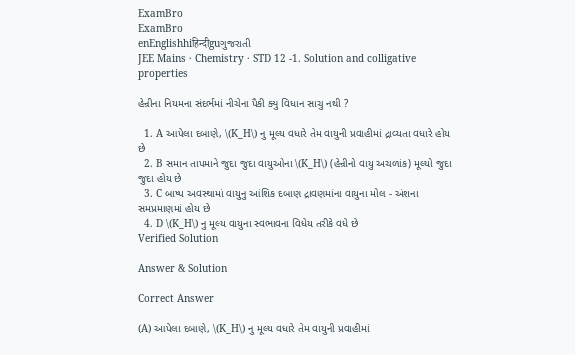ExamBro
ExamBro
enEnglishhiहिन्दीguગુજરાતી
JEE Mains · Chemistry · STD 12 -1. Solution and colligative properties

હેન્રીના નિયમના સંદર્ભમાં નીચેના પૈકી ક્યુ વિધાન સાચુ નથી ?

  1. A આપેલા દબાણે, \(K_H\) નુ મૂલ્ય વધારે તેમ વાયુની પ્રવાહીમાં દ્રાવ્યતા વધારે હોય છે
  2. B સમાન તાપમાને જુદા જુદા વાયુઓના \(K_H\) (હેન્રીનો વાયુ અચળાંક) મૂલ્યો જુદા જુદા હોય છે
  3. C બાષ્પ અવસ્થામાં વાયુનુ આંશિક દબાણ દ્રાવણમાંના વાયુના મોલ - અંશના સમપ્રમાણમાં હોય છે
  4. D \(K_H\) નુ મૂલ્ય વાયુના સ્વભાવના વિધેય તરીકે વધે છે
Verified Solution

Answer & Solution

Correct Answer

(A) આપેલા દબાણે, \(K_H\) નુ મૂલ્ય વધારે તેમ વાયુની પ્રવાહીમાં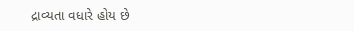દ્રાવ્યતા વધારે હોય છે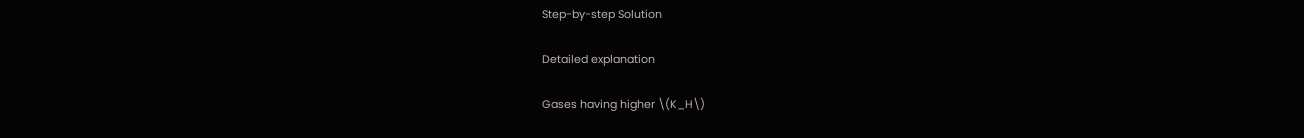Step-by-step Solution

Detailed explanation

Gases having higher \(K_H\)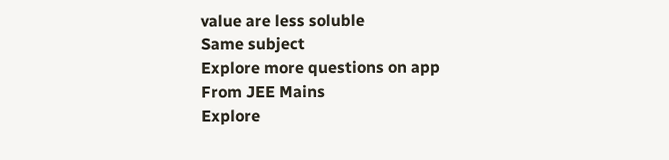value are less soluble
Same subject
Explore more questions on app
From JEE Mains
Explore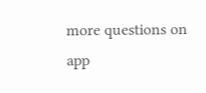more questions on app